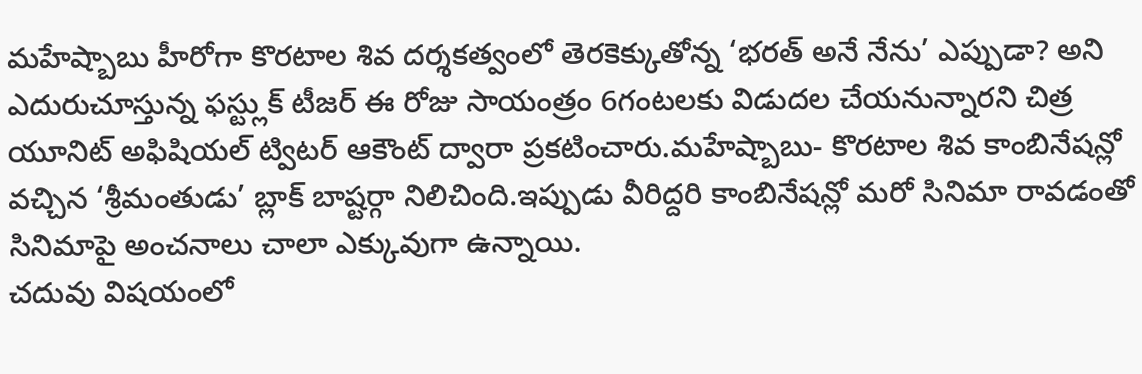మహేష్బాబు హీరోగా కొరటాల శివ దర్శకత్వంలో తెరకెక్కుతోన్న ‘భరత్ అనే నేను’ ఎప్పుడా? అని ఎదురుచూస్తున్న ఫస్ట్లుక్ టీజర్ ఈ రోజు సాయంత్రం 6గంటలకు విడుదల చేయనున్నారని చిత్ర యూనిట్ అఫిషియల్ ట్విటర్ ఆకౌంట్ ద్వారా ప్రకటించారు.మహేష్బాబు- కొరటాల శివ కాంబినేషన్లో వచ్చిన ‘శ్రీమంతుడు’ బ్లాక్ బాష్టర్గా నిలిచింది.ఇప్పుడు వీరిద్దరి కాంబినేషన్లో మరో సినిమా రావడంతో సినిమాపై అంచనాలు చాలా ఎక్కువుగా ఉన్నాయి.
చదువు విషయంలో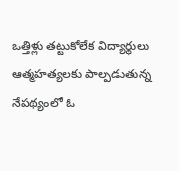ఒత్తిళ్లు తట్టుకోలేక విద్యార్థులు ఆత్మహత్యలకు పాల్పడుతున్న నేపథ్యంలో ఓ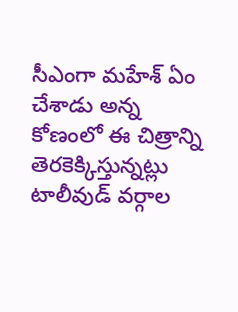సీఎంగా మహేశ్ ఏం చేశాడు అన్న కోణంలో ఈ చిత్రాన్ని తెరకెక్కిస్తున్నట్లు టాలీవుడ్ వర్గాల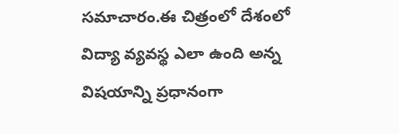సమాచారం.ఈ చిత్రంలో దేశంలో విద్యా వ్యవస్థ ఎలా ఉంది అన్న విషయాన్ని ప్రధానంగా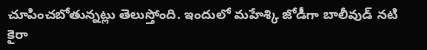చూపించబోతున్నట్లు తెలుస్తోంది. ఇందులో మహేశ్కి జోడీగా బాలీవుడ్ నటి కైరా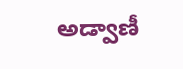అడ్వాణీ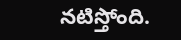నటిస్తోంది.